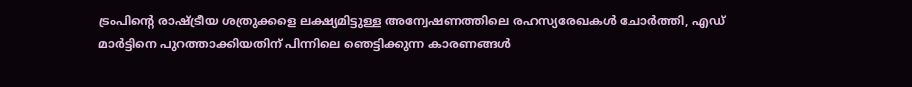ട്രംപിന്‍റെ രാഷ്ട്രീയ ശത്രുക്കളെ ലക്ഷ്യമിട്ടുള്ള അന്വേഷണത്തിലെ രഹസ്യരേഖകൾ ചോർത്തി, എഡ് മാർട്ടിനെ പുറത്താക്കിയതിന് പിന്നിലെ ഞെട്ടിക്കുന്ന കാരണങ്ങൾ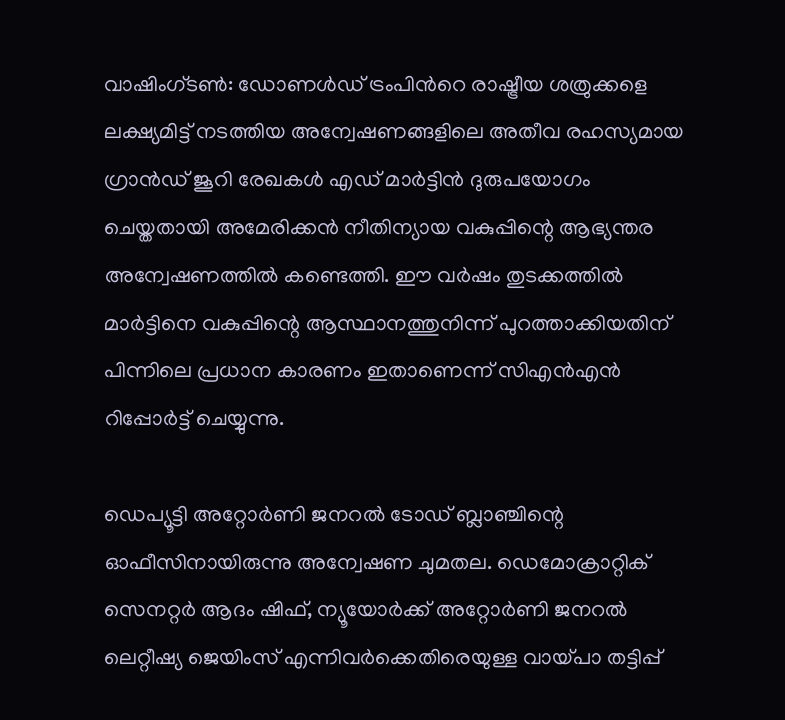വാഷിംഗ്ടൺ: ഡോണൾഡ് ട്രംപിന്‍റെ രാഷ്ട്രീയ ശത്രുക്കളെ ലക്ഷ്യമിട്ട് നടത്തിയ അന്വേഷണങ്ങളിലെ അതീവ രഹസ്യമായ ഗ്രാൻഡ് ജൂറി രേഖകൾ എഡ് മാർട്ടിൻ ദുരുപയോഗം ചെയ്തതായി അമേരിക്കൻ നീതിന്യായ വകുപ്പിന്റെ ആഭ്യന്തര അന്വേഷണത്തിൽ കണ്ടെത്തി. ഈ വർഷം തുടക്കത്തിൽ മാർട്ടിനെ വകുപ്പിന്റെ ആസ്ഥാനത്തുനിന്ന് പുറത്താക്കിയതിന് പിന്നിലെ പ്രധാന കാരണം ഇതാണെന്ന് സിഎൻഎൻ റിപ്പോർട്ട് ചെയ്യുന്നു.

ഡെപ്യൂട്ടി അറ്റോർണി ജനറൽ ടോഡ് ബ്ലാഞ്ചിന്റെ ഓഫീസിനായിരുന്നു അന്വേഷണ ചുമതല. ഡെമോക്രാറ്റിക് സെനറ്റർ ആദം ഷിഫ്, ന്യൂയോർക്ക് അറ്റോർണി ജനറൽ ലെറ്റീഷ്യ ജെയിംസ് എന്നിവർക്കെതിരെയുള്ള വായ്പാ തട്ടിപ്പ്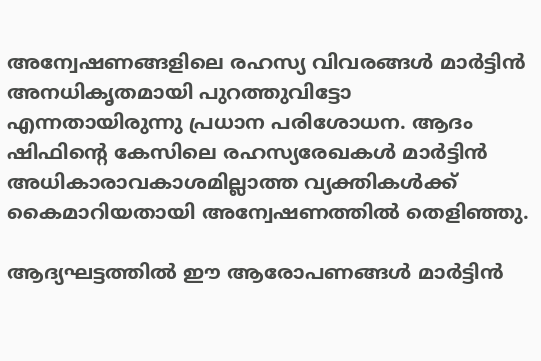അന്വേഷണങ്ങളിലെ രഹസ്യ വിവരങ്ങൾ മാർട്ടിൻ അനധികൃതമായി പുറത്തുവിട്ടോ എന്നതായിരുന്നു പ്രധാന പരിശോധന. ആദം ഷിഫിന്റെ കേസിലെ രഹസ്യരേഖകൾ മാർട്ടിൻ അധികാരാവകാശമില്ലാത്ത വ്യക്തികൾക്ക് കൈമാറിയതായി അന്വേഷണത്തിൽ തെളിഞ്ഞു.

ആദ്യഘട്ടത്തിൽ ഈ ആരോപണങ്ങൾ മാർട്ടിൻ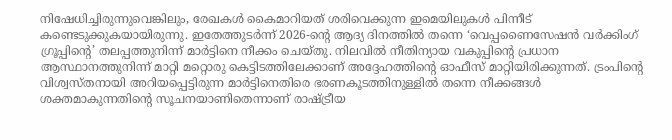നിഷേധിച്ചിരുന്നുവെങ്കിലും, രേഖകൾ കൈമാറിയത് ശരിവെക്കുന്ന ഇമെയിലുകൾ പിന്നീട് കണ്ടെടുക്കുകയായിരുന്നു. ഇതേത്തുടർന്ന് 2026-ന്റെ ആദ്യ ദിനത്തിൽ തന്നെ ‘വെപ്പണൈസേഷൻ വർക്കിംഗ് ഗ്രൂപ്പിന്റെ’ തലപ്പത്തുനിന്ന് മാർട്ടിനെ നീക്കം ചെയ്തു. നിലവിൽ നീതിന്യായ വകുപ്പിന്റെ പ്രധാന ആസ്ഥാനത്തുനിന്ന് മാറ്റി മറ്റൊരു കെട്ടിടത്തിലേക്കാണ് അദ്ദേഹത്തിന്റെ ഓഫീസ് മാറ്റിയിരിക്കുന്നത്. ട്രംപിന്റെ വിശ്വസ്തനായി അറിയപ്പെട്ടിരുന്ന മാർട്ടിനെതിരെ ഭരണകൂടത്തിനുള്ളിൽ തന്നെ നീക്കങ്ങൾ ശക്തമാകുന്നതിന്റെ സൂചനയാണിതെന്നാണ് രാഷ്ട്രീയ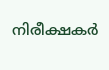നിരീക്ഷകർ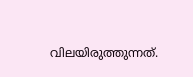വിലയിരുത്തുന്നത്.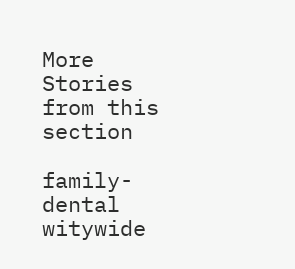More Stories from this section

family-dental
witywide